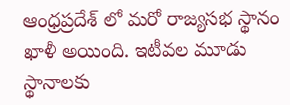ఆంధ్రప్రదేశ్ లో మరో రాజ్యసభ స్థానం ఖాళీ అయింది. ఇటీవల మూడు స్థానాలకు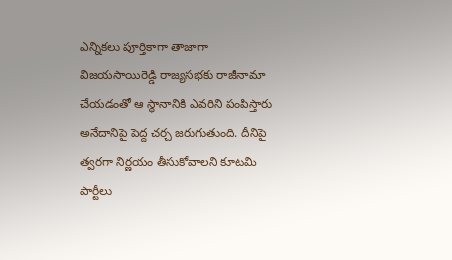ఎన్నికలు పూర్తికాగా తాజాగా విజయసాయిరెడ్డి రాజ్యసభకు రాజీనామా చేయడంతో ఆ స్థానానికి ఎవరిని పంపిస్తారు అనేదానిపై పెద్ద చర్చ జరుగుతుంది. దీనిపై త్వరగా నిర్ణయం తీసుకోవాలని కూటమి పార్టీలు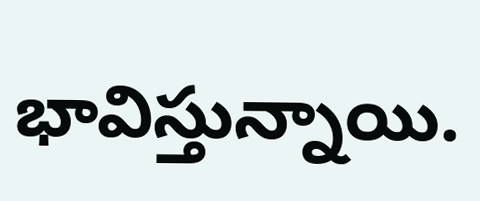భావిస్తున్నాయి.